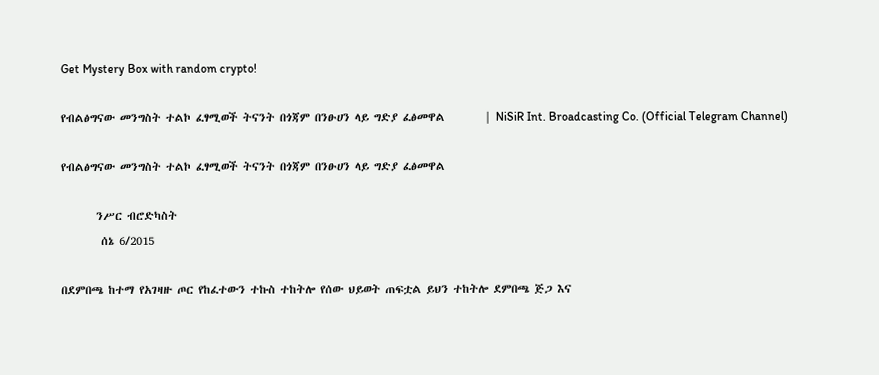Get Mystery Box with random crypto!

የብልፅግናው መንግስት ተልኮ ፈፃሚወች ትናንት በጎጃም በንፁሀን ላይ ግድያ ፈፅመዋል        | NiSiR Int. Broadcasting Co. (Official Telegram Channel)

የብልፅግናው መንግስት ተልኮ ፈፃሚወች ትናንት በጎጃም በንፁሀን ላይ ግድያ ፈፅመዋል

       ንሥር ብሮድካስት
        ሰኔ 6/2015

በደምበጫ ከተማ የአገዛዙ ጦር የከፈተውን ተኩስ ተከትሎ የሰው ህይወት ጠፍቷል ይህን ተከትሎ ደምበጫ ጅጋ እና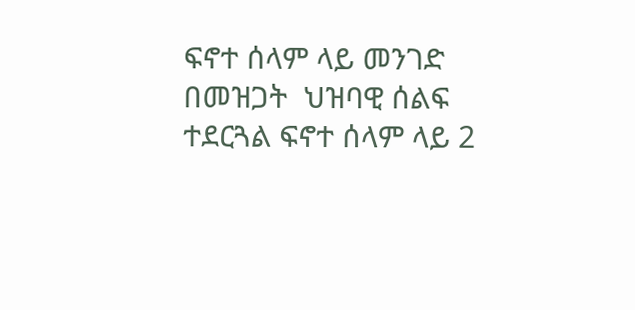ፍኖተ ሰላም ላይ መንገድ በመዝጋት  ህዝባዊ ሰልፍ ተደርጓል ፍኖተ ሰላም ላይ 2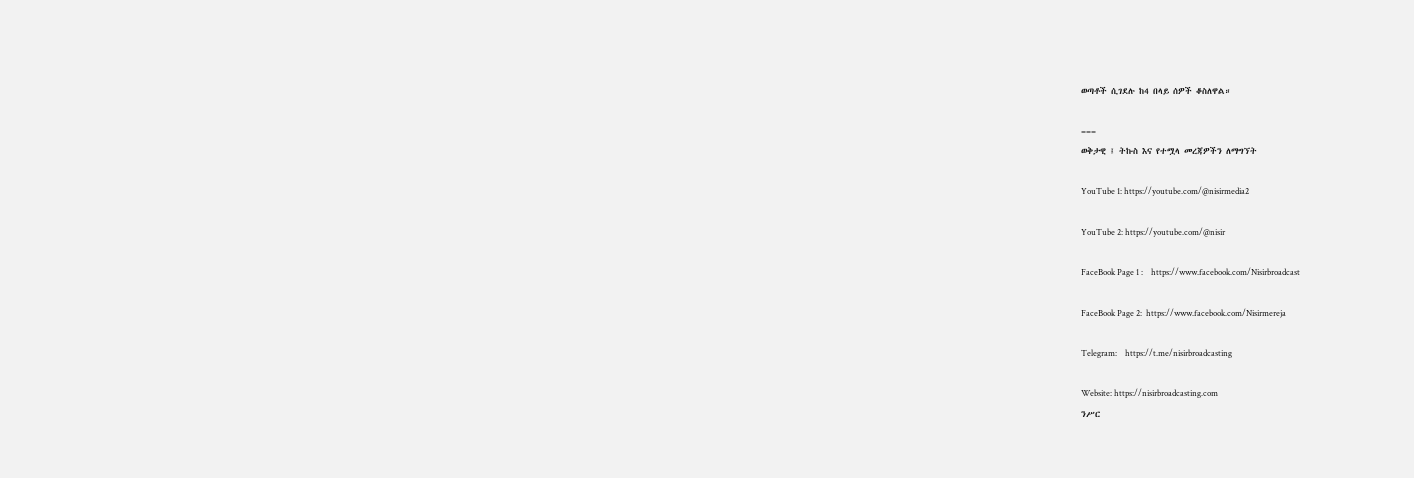ወጣቶች ሲገደሉ ከ4 በላይ ሰዎች ቆስለዋል።

===
ወቅታዊ ፤ ትኩስ እና የተሟላ መረጃዎችን ለማግኘት

YouTube 1: https://youtube.com/@nisirmedia2

YouTube 2: https://youtube.com/@nisir

FaceBook Page 1 :    https://www.facebook.com/Nisirbroadcast

FaceBook Page 2:  https://www.facebook.com/Nisirmereja

Telegram:    https://t.me/nisirbroadcasting

Website: https://nisirbroadcasting.com
ንሥር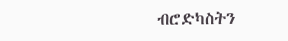ብሮድካስትን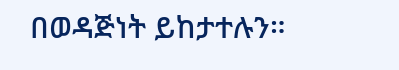በወዳጅነት ይከታተሉን።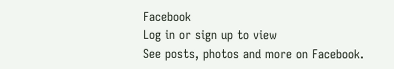Facebook
Log in or sign up to view
See posts, photos and more on Facebook.